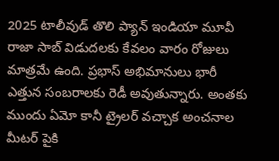2025 టాలీవుడ్ తొలి ప్యాన్ ఇండియా మూవీ రాజా సాబ్ విడుదలకు కేవలం వారం రోజులు మాత్రమే ఉంది. ప్రభాస్ అభిమానులు భారీ ఎత్తున సంబరాలకు రెడీ అవుతున్నారు. అంతకు ముందు ఏమో కానీ ట్రైలర్ వచ్చాక అంచనాల మీటర్ పైకి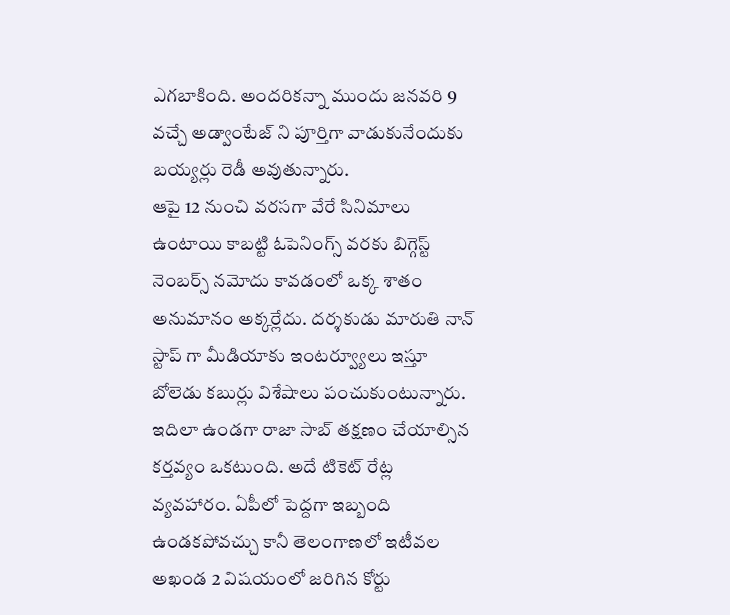ఎగబాకింది. అందరికన్నా ముందు జనవరి 9 వచ్చే అడ్వాంటేజ్ ని పూర్తిగా వాడుకునేందుకు బయ్యర్లు రెడీ అవుతున్నారు.
ఆపై 12 నుంచి వరసగా వేరే సినిమాలు ఉంటాయి కాబట్టి ఓపెనింగ్స్ వరకు బిగ్గెస్ట్ నెంబర్స్ నమోదు కావడంలో ఒక్క శాతం అనుమానం అక్కర్లేదు. దర్శకుడు మారుతి నాన్ స్టాప్ గా మీడియాకు ఇంటర్వ్యూలు ఇస్తూ బోలెడు కబుర్లు విశేషాలు పంచుకుంటున్నారు.
ఇదిలా ఉండగా రాజా సాబ్ తక్షణం చేయాల్సిన కర్తవ్యం ఒకటుంది. అదే టికెట్ రేట్ల వ్యవహారం. ఏపీలో పెద్దగా ఇబ్బంది ఉండకపోవచ్చు కానీ తెలంగాణలో ఇటీవల అఖండ 2 విషయంలో జరిగిన కోర్టు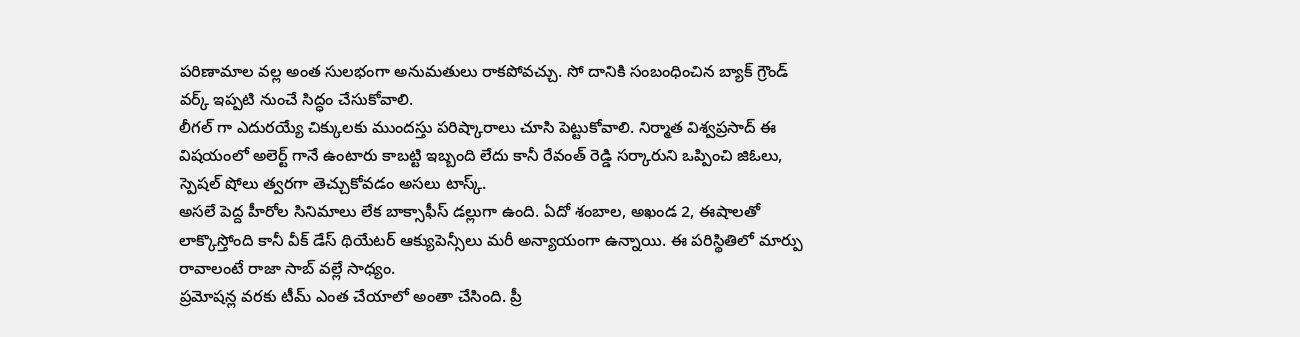పరిణామాల వల్ల అంత సులభంగా అనుమతులు రాకపోవచ్చు. సో దానికి సంబంధించిన బ్యాక్ గ్రౌండ్ వర్క్ ఇప్పటి నుంచే సిద్ధం చేసుకోవాలి.
లీగల్ గా ఎదురయ్యే చిక్కులకు ముందస్తు పరిష్కారాలు చూసి పెట్టుకోవాలి. నిర్మాత విశ్వప్రసాద్ ఈ విషయంలో అలెర్ట్ గానే ఉంటారు కాబట్టి ఇబ్బంది లేదు కానీ రేవంత్ రెడ్డి సర్కారుని ఒప్పించి జిఓలు, స్పెషల్ షోలు త్వరగా తెచ్చుకోవడం అసలు టాస్క్.
అసలే పెద్ద హీరోల సినిమాలు లేక బాక్సాఫీస్ డల్లుగా ఉంది. ఏదో శంబాల, అఖండ 2, ఈషాలతో లాక్కొస్తోంది కానీ వీక్ డేస్ థియేటర్ ఆక్యుపెన్సీలు మరీ అన్యాయంగా ఉన్నాయి. ఈ పరిస్థితిలో మార్పు రావాలంటే రాజా సాబ్ వల్లే సాధ్యం.
ప్రమోషన్ల వరకు టీమ్ ఎంత చేయాలో అంతా చేసింది. ప్రీ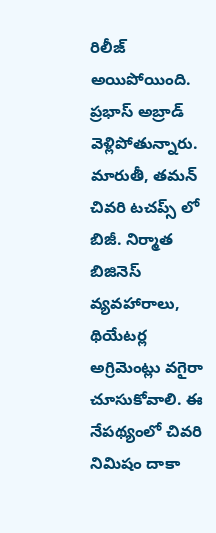రిలీజ్ అయిపోయింది. ప్రభాస్ అబ్రాడ్ వెళ్లిపోతున్నారు. మారుతీ, తమన్ చివరి టచప్స్ లో బిజీ. నిర్మాత బిజినెస్ వ్యవహారాలు, థియేటర్ల అగ్రిమెంట్లు వగైరా చూసుకోవాలి. ఈ నేపథ్యంలో చివరి నిమిషం దాకా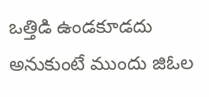ఒత్తిడి ఉండకూడదు అనుకుంటే ముందు జిఓల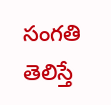సంగతి తెలిస్తే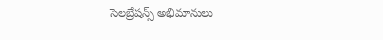సెలబ్రేషన్స్ అభిమానులు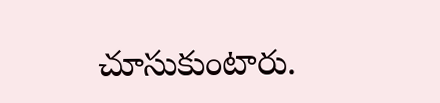చూసుకుంటారు.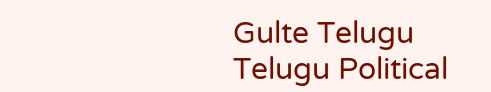Gulte Telugu Telugu Political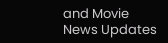and Movie News Updates